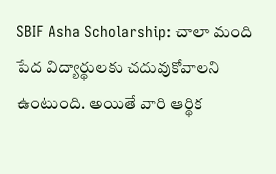SBIF Asha Scholarship: చాలా మంది పేద విద్యార్థులకు చదువుకోవాలని ఉంటుంది. అయితే వారి ఆర్థిక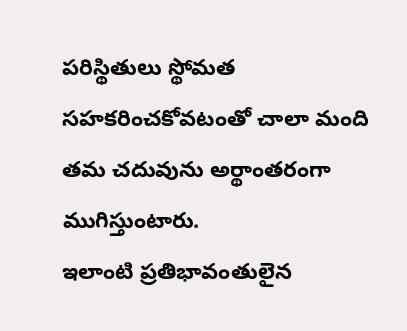పరిస్థితులు స్థోమత సహకరించకోవటంతో చాలా మంది తమ చదువును అర్థాంతరంగా ముగిస్తుంటారు.
ఇలాంటి ప్రతిభావంతులైన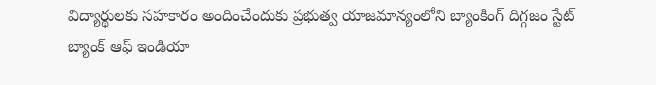విద్యార్థులకు సహకారం అందించేందుకు ప్రభుత్వ యాజమాన్యంలోని బ్యాంకింగ్ దిగ్గజం స్టేట్ బ్యాంక్ ఆఫ్ ఇండియా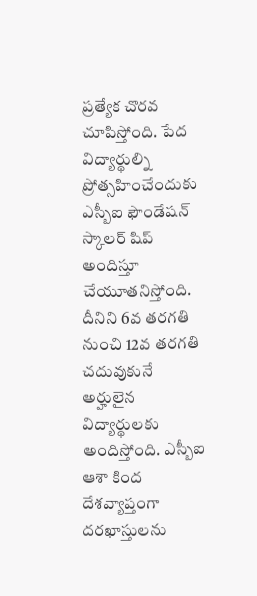ప్రత్యేక చొరవ చూపిస్తోంది. పేద విద్యార్థుల్ని ప్రోత్సహించేందుకు ఎస్బీఐ ఫౌండేషన్ స్కాలర్ షిప్ అందిస్తూ చేయూతనిస్తోంది. దీనిని 6వ తరగతి నుంచి 12వ తరగతి చదువుకునే అర్హులైన విద్యార్థులకు అందిస్తోంది. ఎస్బీఐ ఆశా కింద దేశవ్యాప్తంగా దరఖాస్తులను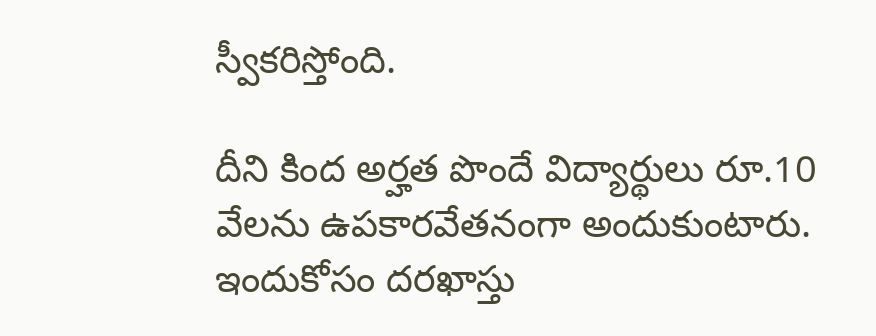స్వీకరిస్తోంది.

దీని కింద అర్హత పొందే విద్యార్థులు రూ.10 వేలను ఉపకారవేతనంగా అందుకుంటారు. ఇందుకోసం దరఖాస్తు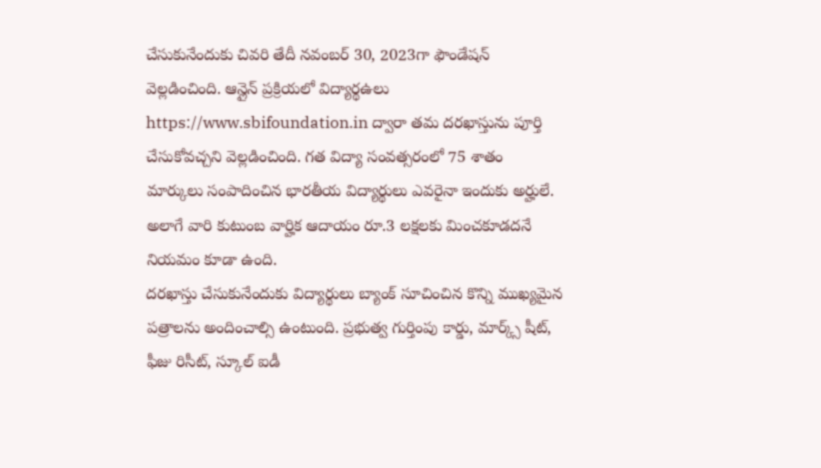చేసుకునేందుకు చివరి తేదీ నవంబర్ 30, 2023గా ఫౌండేషన్ వెల్లడించింది. ఆన్లైన్ ప్రక్రియలో విద్యార్థఉలు https://www.sbifoundation.in ద్వారా తమ దరఖాస్తును పూర్తి చేసుకోవచ్చని వెల్లడించింది. గత విద్యా సంవత్సరంలో 75 శాతం మార్కులు సంపాదించిన భారతీయ విద్యార్థులు ఎవరైనా ఇందుకు అర్హులే. అలాగే వారి కుటుంబ వార్హిక ఆదాయం రూ.3 లక్షలకు మించకూడదనే నియమం కూడా ఉంది.
దరఖాస్తు చేసుకునేందుకు విద్యార్థులు బ్యాంక్ సూచించిన కొన్ని ముఖ్యమైన పత్రాలను అందించాల్సి ఉంటుంది. ప్రభుత్వ గుర్తింపు కార్డు, మార్క్స్ షీట్, ఫీజు రిసీట్, స్కూల్ ఐడీ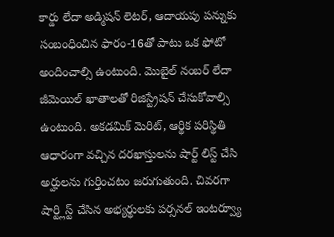కార్డు లేదా అడ్మిషన్ లెటర్, ఆదాయపు పన్నుకు సంబంధించిన ఫారం-16తో పాటు ఒక ఫోటో అందించాల్సి ఉంటుంది. మెుబైల్ నంబర్ లేదా జీమెయిల్ ఖాతాలతో రిజిస్ట్రేషన్ చేసుకోవాల్సి ఉంటుంది. అకడమిక్ మెరిట్, ఆర్థిక పరిస్థితి ఆధారంగా వచ్చిన దరఖాస్తులను షార్ట్ లిస్ట్ చేసి అర్హులను గుర్తించటం జరుగుతుంది. చివరగా షార్ట్లిస్ట్ చేసిన అభ్యర్థులకు పర్సనల్ ఇంటర్వ్యూ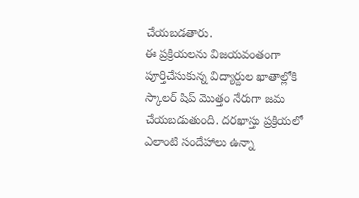చేయబడతారు.
ఈ ప్రక్రియలను విజయవంతంగా పూర్తిచేసుకున్న విద్యార్దుల ఖాతాల్లోకి స్కాలర్ షిప్ మెుత్తం నేరుగా జమ చేయబడుతుంది. దరఖాస్తు ప్రక్రియలో ఎలాంటి సందేహాలు ఉన్నా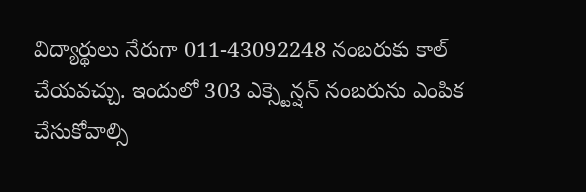విద్యార్థులు నేరుగా 011-43092248 నంబరుకు కాల్ చేయవచ్చు. ఇందులో 303 ఎక్స్టెన్షన్ నంబరును ఎంపిక చేసుకోవాల్సి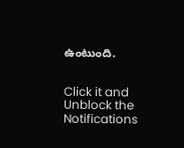ఉంటుంది.


Click it and Unblock the Notifications